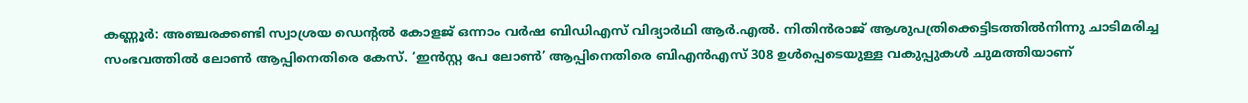കണ്ണൂർ: അഞ്ചരക്കണ്ടി സ്വാശ്രയ ഡെന്റൽ കോളജ് ഒന്നാം വർഷ ബിഡിഎസ് വിദ്യാർഥി ആർ.എൽ. നിതിൻരാജ് ആശുപത്രിക്കെട്ടിടത്തിൽനിന്നു ചാടിമരിച്ച സംഭവത്തിൽ ലോൺ ആപ്പിനെതിരെ കേസ്. ‘ഇൻസ്റ്റ പേ ലോൺ’ ആപ്പിനെതിരെ ബിഎൻഎസ് 308 ഉൾപ്പെടെയുള്ള വകുപ്പുകൾ ചുമത്തിയാണ്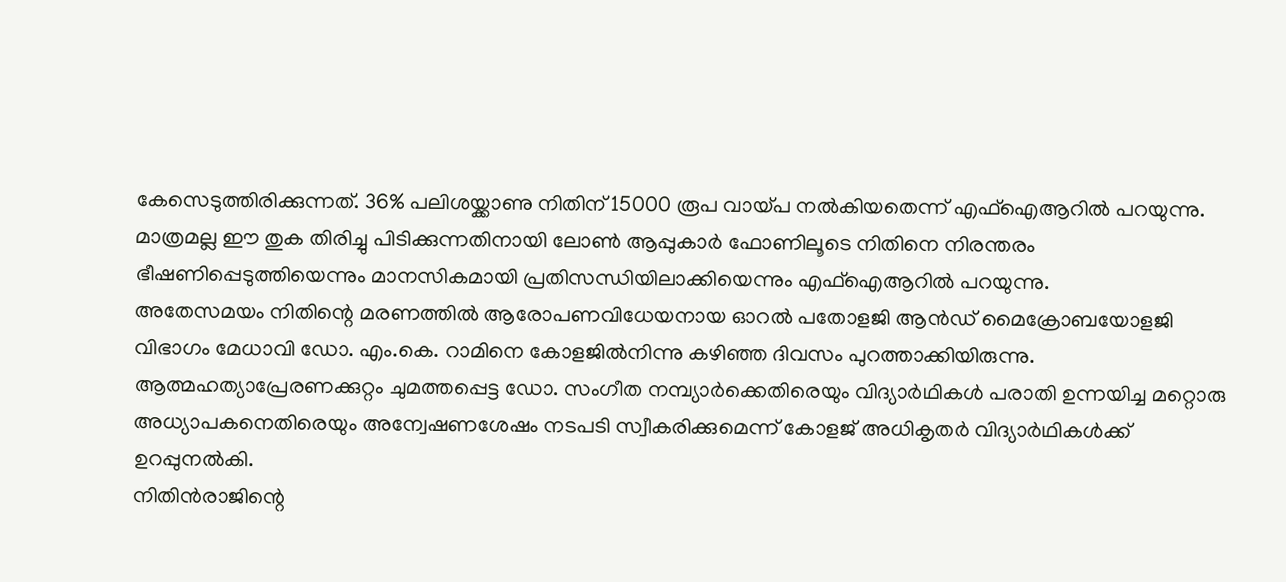കേസെടുത്തിരിക്കുന്നത്. 36% പലിശയ്ക്കാണു നിതിന് 15000 രൂപ വായ്പ നൽകിയതെന്ന് എഫ്ഐആറിൽ പറയുന്നു. മാത്രമല്ല ഈ തുക തിരിച്ചു പിടിക്കുന്നതിനായി ലോൺ ആപ്പുകാർ ഫോണിലൂടെ നിതിനെ നിരന്തരം ഭീഷണിപ്പെടുത്തിയെന്നും മാനസികമായി പ്രതിസന്ധിയിലാക്കിയെന്നും എഫ്ഐആറിൽ പറയുന്നു.
അതേസമയം നിതിന്റെ മരണത്തിൽ ആരോപണവിധേയനായ ഓറൽ പതോളജി ആൻഡ് മൈക്രോബയോളജി വിഭാഗം മേധാവി ഡോ. എം.കെ. റാമിനെ കോളജിൽനിന്നു കഴിഞ്ഞ ദിവസം പുറത്താക്കിയിരുന്നു. ആത്മഹത്യാപ്രേരണക്കുറ്റം ചുമത്തപ്പെട്ട ഡോ. സംഗീത നമ്പ്യാർക്കെതിരെയും വിദ്യാർഥികൾ പരാതി ഉന്നയിച്ച മറ്റൊരു അധ്യാപകനെതിരെയും അന്വേഷണശേഷം നടപടി സ്വീകരിക്കുമെന്ന് കോളജ് അധികൃതർ വിദ്യാർഥികൾക്ക് ഉറപ്പുനൽകി.
നിതിൻരാജിന്റെ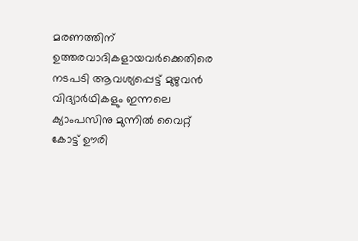മരണത്തിന് ഉത്തരവാദികളായവർക്കെതിരെ നടപടി ആവശ്യപ്പെട്ട് മുഴുവൻ വിദ്യാർഥികളും ഇന്നലെ ക്യാംപസിനു മുന്നിൽ വൈറ്റ് കോട്ട് ഊരി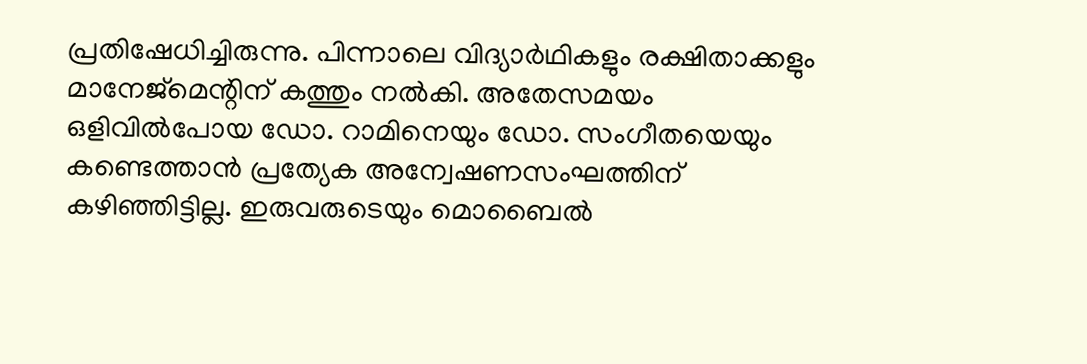പ്രതിഷേധിച്ചിരുന്നു. പിന്നാലെ വിദ്യാർഥികളും രക്ഷിതാക്കളും മാനേജ്മെന്റിന് കത്തും നൽകി. അതേസമയം ഒളിവിൽപോയ ഡോ. റാമിനെയും ഡോ. സംഗീതയെയും കണ്ടെത്താൻ പ്രത്യേക അന്വേഷണസംഘത്തിന് കഴിഞ്ഞിട്ടില്ല. ഇരുവരുടെയും മൊബൈൽ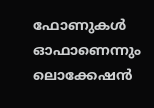ഫോണുകൾ ഓഫാണെന്നും ലൊക്കേഷൻ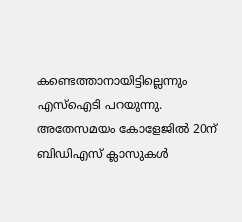കണ്ടെത്താനായിട്ടില്ലെന്നും എസ്ഐടി പറയുന്നു. അതേസമയം കോളേജിൽ 20ന് ബിഡിഎസ് ക്ലാസുകൾ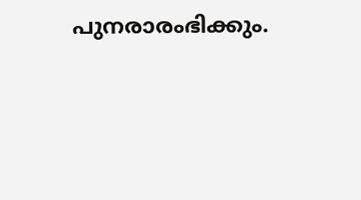പുനരാരംഭിക്കും.